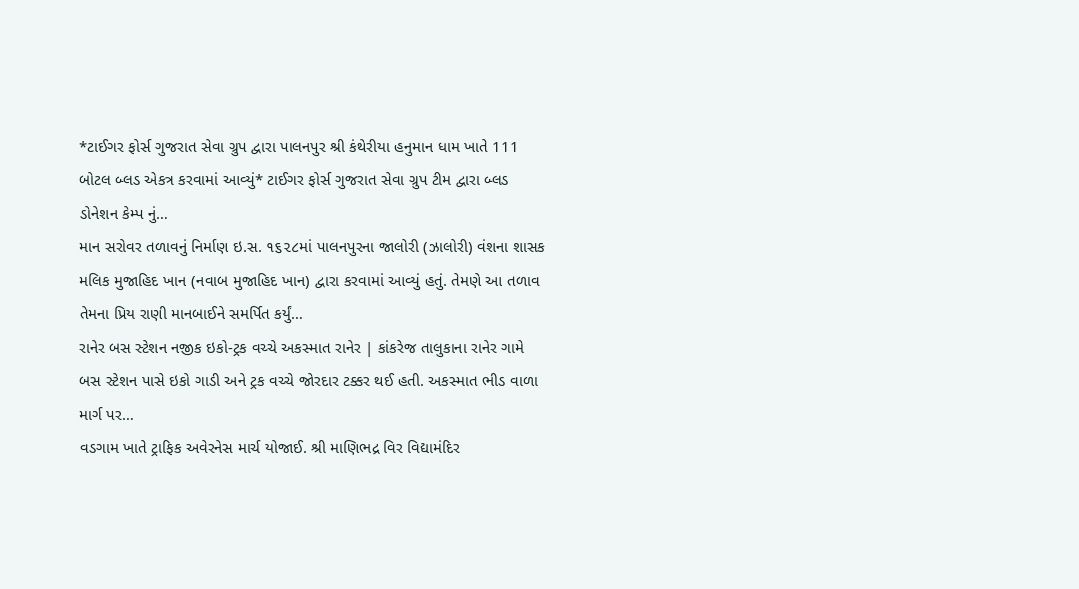*ટાઈગર ફોર્સ ગુજરાત સેવા ગ્રુપ દ્વારા પાલનપુર શ્રી કંથેરીયા હનુમાન ધામ ખાતે 111 બોટલ બ્લડ એકત્ર કરવામાં આવ્યું* ટાઈગર ફોર્સ ગુજરાત સેવા ગ્રુપ ટીમ દ્વારા બ્લડ ડોનેશન કેમ્પ નું…
માન સરોવર તળાવનું નિર્માણ ઇ.સ. ૧૬૨૮માં પાલનપુરના જાલોરી (ઝાલોરી) વંશના શાસક મલિક મુજાહિદ ખાન (નવાબ મુજાહિદ ખાન) દ્વારા કરવામાં આવ્યું હતું. તેમણે આ તળાવ તેમના પ્રિય રાણી માનબાઈને સમર્પિત કર્યું…
રાનેર બસ સ્ટેશન નજીક ઇકો-ટ્રક વચ્ચે અકસ્માત રાનેર | કાંકરેજ તાલુકાના રાનેર ગામે બસ સ્ટેશન પાસે ઇકો ગાડી અને ટ્રક વચ્ચે જોરદાર ટક્કર થઈ હતી. અકસ્માત ભીડ વાળા માર્ગ પર…
વડગામ ખાતે ટ્રાફિક અવેરનેસ માર્ચ યોજાઈ. શ્રી માણિભદ્ર વિર વિદ્યામંદિર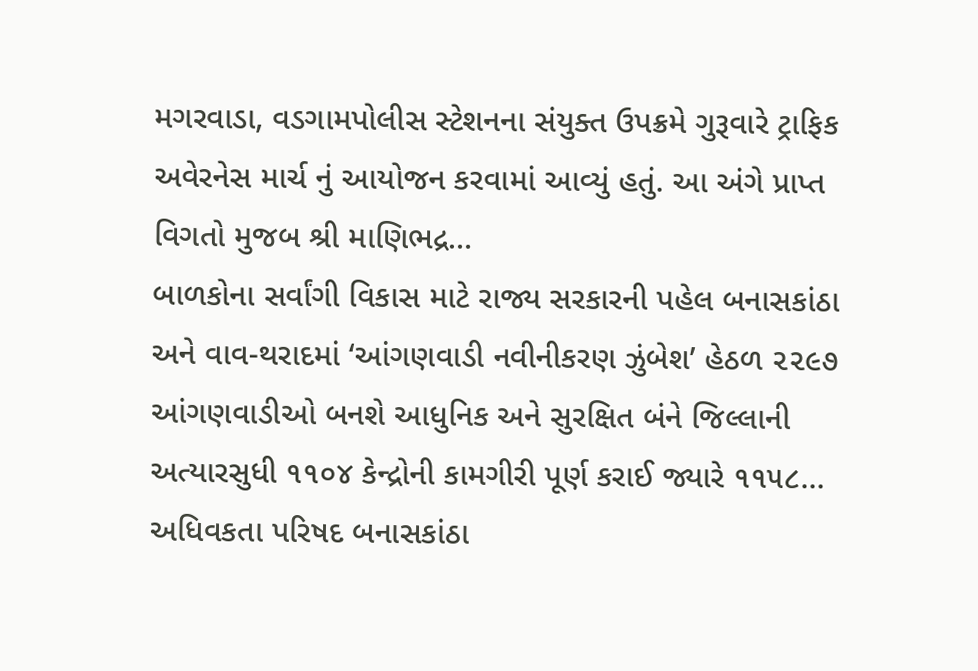મગરવાડા, વડગામપોલીસ સ્ટેશનના સંયુક્ત ઉપક્રમે ગુરૂવારે ટ્રાફિક અવેરનેસ માર્ચ નું આયોજન કરવામાં આવ્યું હતું. આ અંગે પ્રાપ્ત વિગતો મુજબ શ્રી માણિભદ્ર…
બાળકોના સર્વાંગી વિકાસ માટે રાજ્ય સરકારની પહેલ બનાસકાંઠા અને વાવ-થરાદમાં ‘આંગણવાડી નવીનીકરણ ઝુંબેશ’ હેઠળ ૨૨૯૭ આંગણવાડીઓ બનશે આધુનિક અને સુરક્ષિત બંને જિલ્લાની અત્યારસુધી ૧૧૦૪ કેન્દ્રોની કામગીરી પૂર્ણ કરાઈ જ્યારે ૧૧૫૮…
અધિવકતા પરિષદ બનાસકાંઠા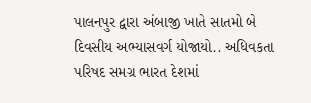પાલનપુર દ્વારા અંબાજી ખાતે સાતમો બે દિવસીય અભ્યાસવર્ગ યોજાયો.. અધિવકતા પરિષદ સમગ્ર ભારત દેશમાં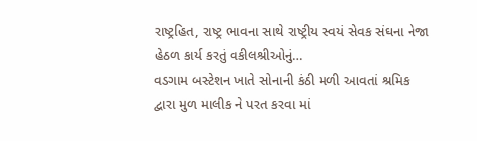રાષ્ટ્રહિત, રાષ્ટ્ર ભાવના સાથે રાષ્ટ્રીય સ્વયં સેવક સંઘના નેજા હેઠળ કાર્ય કરતું વકીલશ્રીઓનું…
વડગામ બસ્ટેશન ખાતે સોનાની કંઠી મળી આવતાં શ્રમિક દ્વારા મુળ માલીક ને પરત કરવા માં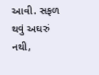આવી. સફળ થવું અઘરું નથી,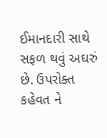ઈમાનદારી સાથે સફળ થવું અઘરું છે. ઉપરોક્ત કહેવત ને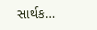સાર્થક…